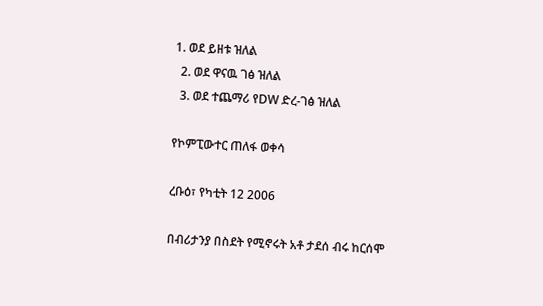1. ወደ ይዘቱ ዝለል
  2. ወደ ዋናዉ ገፅ ዝለል
  3. ወደ ተጨማሪ የDW ድረ-ገፅ ዝለል

የኮምፒውተር ጠለፋ ወቀሳ

ረቡዕ፣ የካቲት 12 2006

በብሪታንያ በስደት የሚኖሩት አቶ ታደሰ ብሩ ከርሰሞ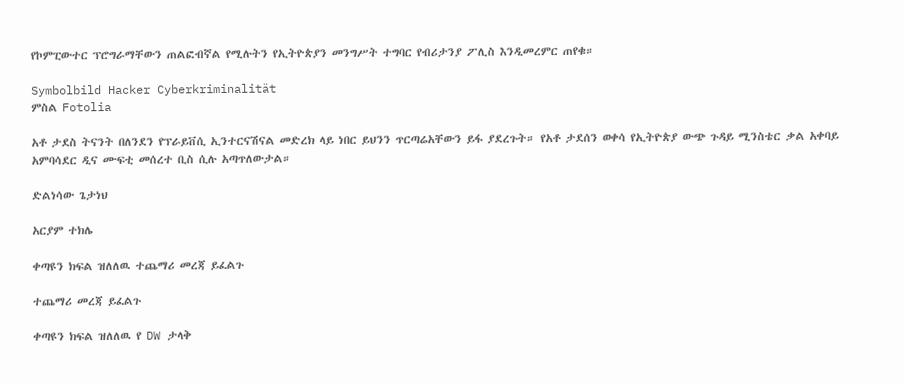የኮምፒውተር ፕሮግራማቸውን ጠልፎብኛል የሚሉትን የኢትዮጵያን መንግሥት ተግባር የብሪታንያ ፖሊስ እንዲመረምር ጠየቁ።

Symbolbild Hacker Cyberkriminalität
ምስል Fotolia

አቶ ታደስ ትናንት በለንደን የፕራይቨሲ ኢንተርናሽናል መድረክ ላይ ነበር ይህንን ጥርጣሬአቸውን ይፋ ያደረጉት። የአቶ ታደሰን ወቀሳ የኢትዮጵያ ውጭ ጉዳይ ሚንስቴር ቃል አቀባይ አምባሳደር ዲና ሙፍቲ መሰረተ ቢስ ሲሉ አጣጥለውታል።

ድልነሳው ጌታነህ

አርያም ተክሌ

ቀጣዩን ክፍል ዝለለዉ ተጨማሪ መረጃ ይፈልጉ

ተጨማሪ መረጃ ይፈልጉ

ቀጣዩን ክፍል ዝለለዉ የ DW ታላቅ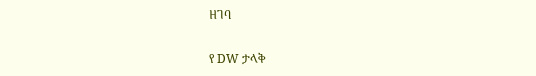ዘገባ

የ DW ታላቅ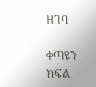ዘገባ

ቀጣዩን ክፍል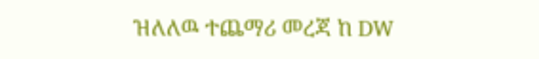ዝለለዉ ተጨማሪ መረጃ ከ DW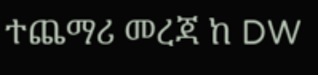ተጨማሪ መረጃ ከ DW